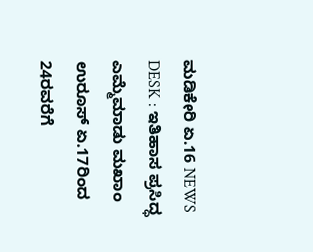ಮಡಿಕೇರಿ ಏ.16 NEWS DESK : ಇತಿಹಾಸ ಪ್ರಸಿದ್ಧ ಎಮ್ಮೆಮಾಡು ಮಖಾಂ ಉರೂಸ್ ಏ.17ರಿಂದ 24ರವರೆಗೆ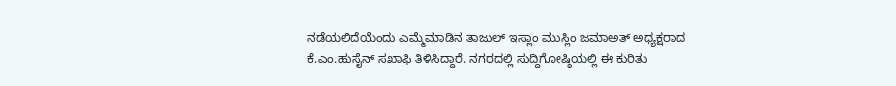ನಡೆಯಲಿದೆಯೆಂದು ಎಮ್ಮೆಮಾಡಿನ ತಾಜುಲ್ ಇಸ್ಲಾಂ ಮುಸ್ಲಿಂ ಜಮಾಅತ್ ಅಧ್ಯಕ್ಷರಾದ ಕೆ.ಎಂ.ಹುಸೈನ್ ಸಖಾಫಿ ತಿಳಿಸಿದ್ದಾರೆ. ನಗರದಲ್ಲಿ ಸುದ್ದಿಗೋಷ್ಠಿಯಲ್ಲಿ ಈ ಕುರಿತು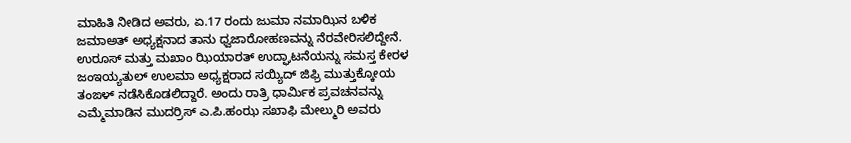ಮಾಹಿತಿ ನೀಡಿದ ಅವರು, ಏ.17 ರಂದು ಜುಮಾ ನಮಾಝಿನ ಬಳಿಕ ಜಮಾಅತ್ ಅಧ್ಯಕ್ಷನಾದ ತಾನು ಧ್ವಜಾರೋಹಣವನ್ನು ನೆರವೇರಿಸಲಿದ್ದೇನೆ. ಉರೂಸ್ ಮತ್ತು ಮಖಾಂ ಝಿಯಾರತ್ ಉದ್ಘಾಟನೆಯನ್ನು ಸಮಸ್ತ ಕೇರಳ ಜಂಇಯ್ಯತುಲ್ ಉಲಮಾ ಅಧ್ಯಕ್ಷರಾದ ಸಯ್ಯಿದ್ ಜಿಫ್ರಿ ಮುತ್ತುಕ್ಕೋಯ ತಂಙಳ್ ನಡೆಸಿಕೊಡಲಿದ್ದಾರೆ. ಅಂದು ರಾತ್ರಿ ಧಾರ್ಮಿಕ ಪ್ರವಚನವನ್ನು ಎಮ್ಮೆಮಾಡಿನ ಮುದರ್ರಿಸ್ ಎ.ಪಿ.ಹಂಝ ಸಖಾಫಿ ಮೇಲ್ಮುರಿ ಅವರು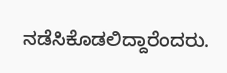ನಡೆಸಿಕೊಡಲಿದ್ದಾರೆಂದರು.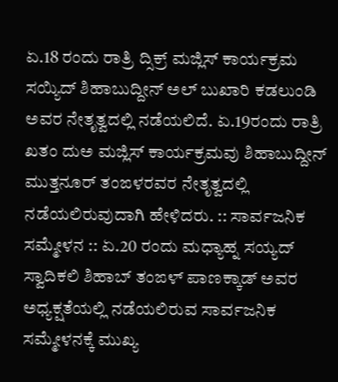ಏ.18 ರಂದು ರಾತ್ರಿ ದ್ಸಿಕ್ರ್ ಮಜ್ಲಿಸ್ ಕಾರ್ಯಕ್ರಮ ಸಯ್ಯಿದ್ ಶಿಹಾಬುದ್ದೀನ್ ಅಲ್ ಬುಖಾರಿ ಕಡಲುಂಡಿ ಅವರ ನೇತೃತ್ವದಲ್ಲಿ ನಡೆಯಲಿದೆ. ಏ.19ರಂದು ರಾತ್ರಿ ಖತಂ ದುಅ ಮಜ್ಲಿಸ್ ಕಾರ್ಯಕ್ರಮವು ಶಿಹಾಬುದ್ದೀನ್ ಮುತ್ತನೂರ್ ತಂಙಳರವರ ನೇತೃತ್ವದಲ್ಲಿ ನಡೆಯಲಿರುವುದಾಗಿ ಹೇಳಿದರು. :: ಸಾರ್ವಜನಿಕ ಸಮ್ಮೇಳನ :: ಏ.20 ರಂದು ಮಧ್ಯಾಹ್ನ ಸಯ್ಯದ್ ಸ್ವಾದಿಕಲಿ ಶಿಹಾಬ್ ತಂಙಳ್ ಪಾಣಕ್ಕಾಡ್ ಅವರ ಅಧ್ಯಕ್ಷತೆಯಲ್ಲಿ ನಡೆಯಲಿರುವ ಸಾರ್ವಜನಿಕ ಸಮ್ಮೇಳನಕ್ಕೆ ಮುಖ್ಯ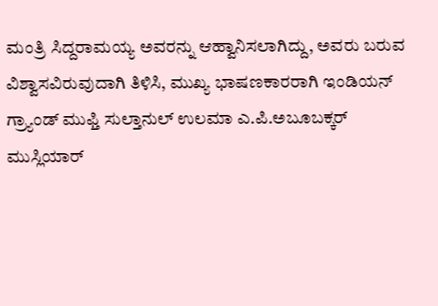ಮಂತ್ರಿ ಸಿದ್ದರಾಮಯ್ಯ ಅವರನ್ನು ಆಹ್ವಾನಿಸಲಾಗಿದ್ದು, ಅವರು ಬರುವ ವಿಶ್ವಾಸವಿರುವುದಾಗಿ ತಿಳಿಸಿ, ಮುಖ್ಯ ಭಾಷಣಕಾರರಾಗಿ ಇಂಡಿಯನ್ ಗ್ರ್ಯಾಂಡ್ ಮುಫ್ತಿ ಸುಲ್ತಾನುಲ್ ಉಲಮಾ ಎ.ಪಿ.ಅಬೂಬಕ್ಕರ್ ಮುಸ್ಲಿಯಾರ್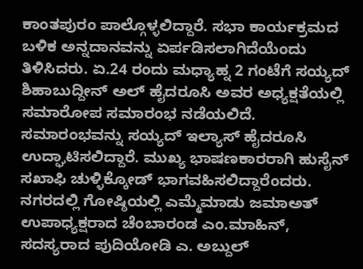ಕಾಂತಪುರಂ ಪಾಲ್ಗೊಳ್ಳಲಿದ್ದಾರೆ. ಸಭಾ ಕಾರ್ಯಕ್ರಮದ ಬಳಿಕ ಅನ್ನದಾನವನ್ನು ಏರ್ಪಡಿಸಲಾಗಿದೆಯೆಂದು ತಿಳಿಸಿದರು. ಏ.24 ರಂದು ಮಧ್ಯಾಹ್ನ 2 ಗಂಟೆಗೆ ಸಯ್ಯದ್ ಶಿಹಾಬುದ್ದೀನ್ ಅಲ್ ಹೈದರೂಸಿ ಅವರ ಅಧ್ಯಕ್ಷತೆಯಲ್ಲಿ ಸಮಾರೋಪ ಸಮಾರಂಭ ನಡೆಯಲಿದೆ. ಸಮಾರಂಭವನ್ನು ಸಯ್ಯದ್ ಇಲ್ಯಾಸ್ ಹೈದರೂಸಿ ಉದ್ಘಾಟಿಸಲಿದ್ದಾರೆ. ಮುಖ್ಯ ಭಾಷಣಕಾರರಾಗಿ ಹುಸೈನ್ ಸಖಾಫಿ ಚುಳ್ಳಿಕ್ಕೋಡ್ ಭಾಗವಹಿಸಲಿದ್ದಾರೆಂದರು. ನಗರದಲ್ಲಿ ಗೋಷ್ಠಿಯಲ್ಲಿ ಎಮ್ಮೆಮಾಡು ಜಮಾಅತ್ ಉಪಾಧ್ಯಕ್ಷರಾದ ಚೆಂಬಾರಂಡ ಎಂ.ಮಾಹಿನ್, ಸದಸ್ಯರಾದ ಪುದಿಯೋಡಿ ಎ. ಅಬ್ದುಲ್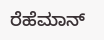ರೆಹೆಮಾನ್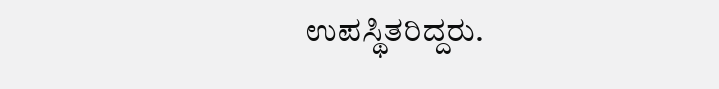ಉಪಸ್ಥಿತರಿದ್ದರು.